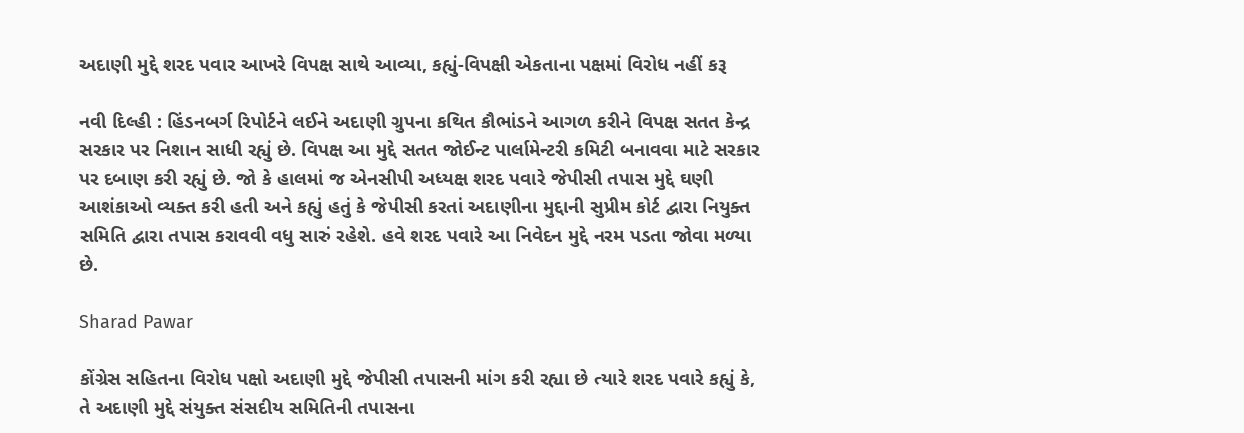અદાણી મુદ્દે શરદ પવાર આખરે વિપક્ષ સાથે આવ્યા, કહ્યું-વિપક્ષી એકતાના પક્ષમાં વિરોધ નહીં કરૂ

નવી દિલ્હી : હિંડનબર્ગ રિપોર્ટને લઈને અદાણી ગ્રુપના કથિત કૌભાંડને આગળ કરીને વિપક્ષ સતત કેન્દ્ર સરકાર પર નિશાન સાધી રહ્યું છે. વિપક્ષ આ મુદ્દે સતત જોઈન્ટ પાર્લામેન્ટરી કમિટી બનાવવા માટે સરકાર પર દબાણ કરી રહ્યું છે. જો કે હાલમાં જ એનસીપી અધ્યક્ષ શરદ પવારે જેપીસી તપાસ મુદ્દે ઘણી આશંકાઓ વ્યક્ત કરી હતી અને કહ્યું હતું કે જેપીસી કરતાં અદાણીના મુદ્દાની સુપ્રીમ કોર્ટ દ્વારા નિયુક્ત સમિતિ દ્વારા તપાસ કરાવવી વધુ સારું રહેશે. હવે શરદ પવારે આ નિવેદન મુદ્દે નરમ પડતા જોવા મળ્યા છે.

Sharad Pawar

કોંગ્રેસ સહિતના વિરોધ પક્ષો અદાણી મુદ્દે જેપીસી તપાસની માંગ કરી રહ્યા છે ત્યારે શરદ પવારે કહ્યું કે, તે અદાણી મુદ્દે સંયુક્ત સંસદીય સમિતિની તપાસના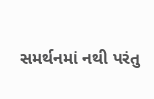સમર્થનમાં નથી પરંતુ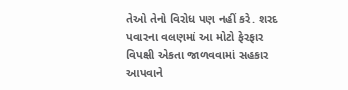તેઓ તેનો વિરોધ પણ નહીં કરે. શરદ પવારના વલણમાં આ મોટો ફેરફાર વિપક્ષી એકતા જાળવવામાં સહકાર આપવાને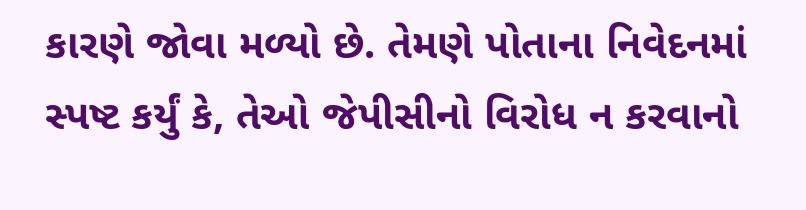કારણે જોવા મળ્યો છે. તેમણે પોતાના નિવેદનમાં સ્પષ્ટ કર્યું કે, તેઓ જેપીસીનો વિરોધ ન કરવાનો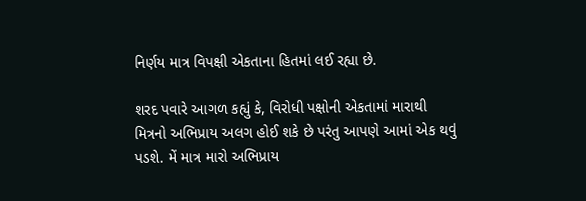નિર્ણય માત્ર વિપક્ષી એકતાના હિતમાં લઈ રહ્યા છે.

શરદ પવારે આગળ કહ્યું કે, વિરોધી પક્ષોની એકતામાં મારાથી મિત્રનો અભિપ્રાય અલગ હોઈ શકે છે પરંતુ આપણે આમાં એક થવું પડશે. મેં માત્ર મારો અભિપ્રાય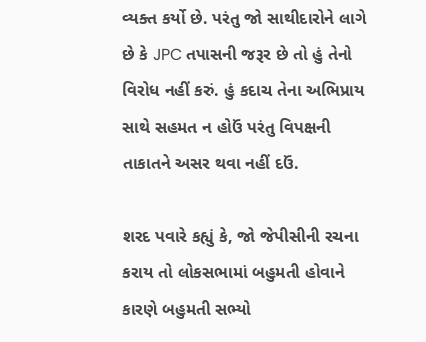વ્યક્ત કર્યો છે. પરંતુ જો સાથીદારોને લાગે છે કે JPC તપાસની જરૂર છે તો હું તેનો વિરોધ નહીં કરું. હું કદાચ તેના અભિપ્રાય સાથે સહમત ન હોઉં પરંતુ વિપક્ષની તાકાતને અસર થવા નહીં દઉં.

શરદ પવારે કહ્યું કે, જો જેપીસીની રચના કરાય તો લોકસભામાં બહુમતી હોવાને કારણે બહુમતી સભ્યો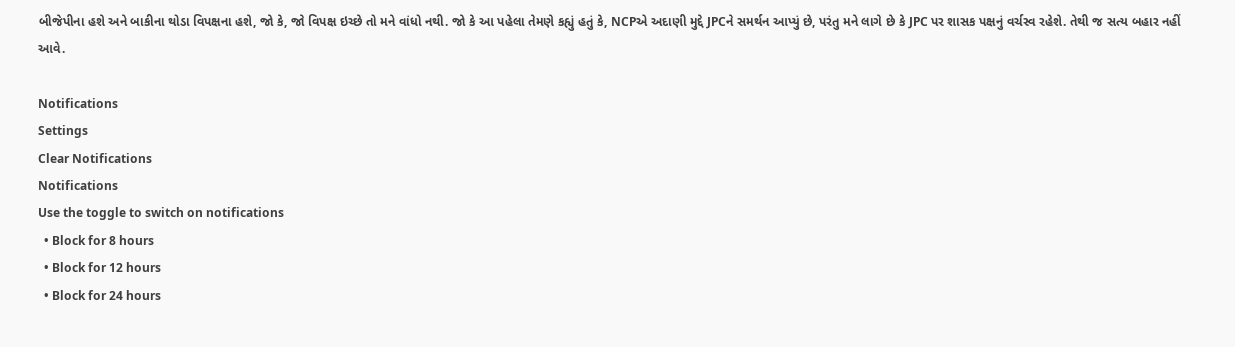બીજેપીના હશે અને બાકીના થોડા વિપક્ષના હશે, જો કે, જો વિપક્ષ ઇચ્છે તો મને વાંધો નથી. જો કે આ પહેલા તેમણે કહ્યું હતું કે, NCPએ અદાણી મુદ્દે JPCને સમર્થન આપ્યું છે, પરંતુ મને લાગે છે કે JPC પર શાસક પક્ષનું વર્ચસ્વ રહેશે. તેથી જ સત્ય બહાર નહીં આવે.

Notifications
Settings
Clear Notifications
Notifications
Use the toggle to switch on notifications
  • Block for 8 hours
  • Block for 12 hours
  • Block for 24 hours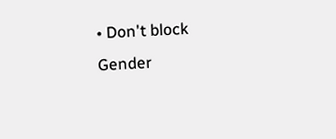• Don't block
Gender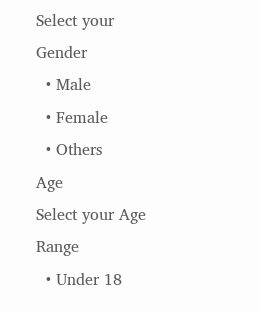Select your Gender
  • Male
  • Female
  • Others
Age
Select your Age Range
  • Under 18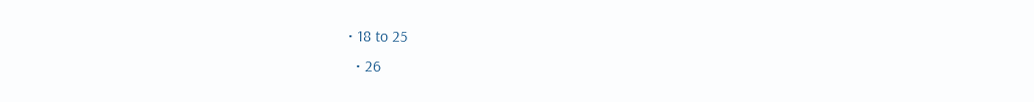• 18 to 25
  • 26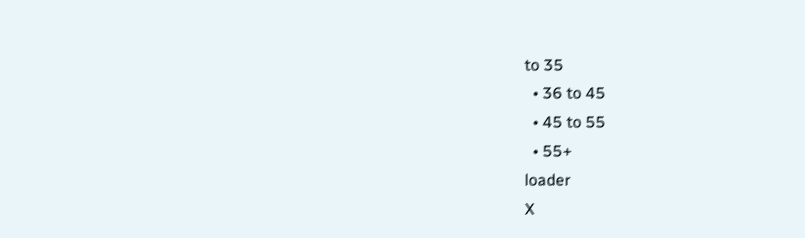to 35
  • 36 to 45
  • 45 to 55
  • 55+
loader
X